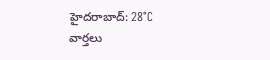హైదరాబాద్: 28°C
వార్తలు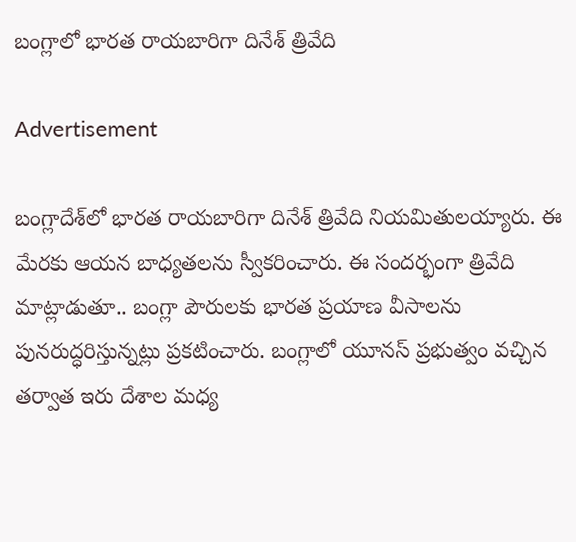బంగ్లాలో భారత రాయబారిగా దినేశ్‌ త్రివేది

Advertisement

బంగ్లాదేశ్‌లో భారత రాయబారిగా దినేశ్ త్రివేది నియమితులయ్యారు. ఈ మేరకు ఆయన బాధ్యతలను స్వీకరించారు. ఈ సందర్భంగా త్రివేది మాట్లాడుతూ.. బంగ్లా పౌరులకు భారత ప్రయాణ వీసాలను పునరుద్ధరిస్తున్నట్లు ప్రకటించారు. బంగ్లాలో యూనస్ ప్రభుత్వం వచ్చిన తర్వాత ఇరు దేశాల మధ్య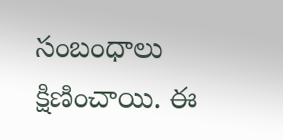సంబంధాలు క్షిణించాయి. ఈ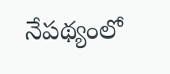నేపథ్యంలో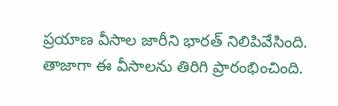ప్రయాణ వీసాల జారీని భారత్ నిలిపివేసింది. తాజాగా ఈ వీసాలను తిరిగి ప్రారంభించింది.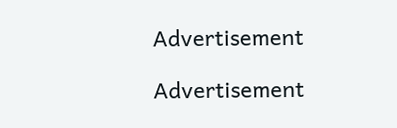Advertisement

Advertisement